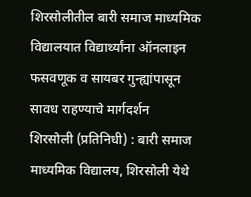शिरसोलीतील बारी समाज माध्यमिक विद्यालयात विद्यार्थ्यांना ऑनलाइन फसवणूक व सायबर गुन्ह्यांपासून सावध राहण्याचे मार्गदर्शन
शिरसोली (प्रतिनिधी) : बारी समाज माध्यमिक विद्यालय, शिरसोली येथे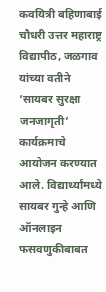कवयित्री बहिणाबाई चौधरी उत्तर महाराष्ट्र विद्यापीठ, जळगाव यांच्या वतीने ‘सायबर सुरक्षा जनजागृती’ कार्यक्रमाचे आयोजन करण्यात आले. विद्यार्थ्यांमध्ये सायबर गुन्हे आणि ऑनलाइन फसवणुकीबाबत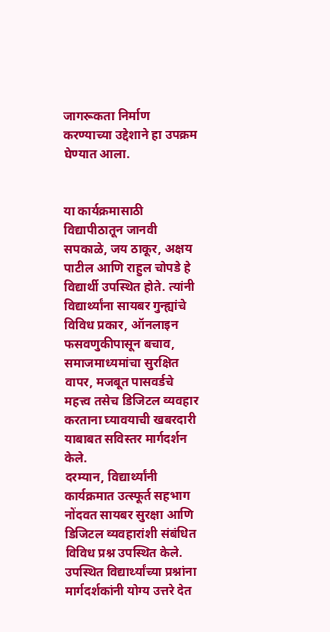जागरूकता निर्माण करण्याच्या उद्देशाने हा उपक्रम घेण्यात आला.


या कार्यक्रमासाठी विद्यापीठातून जानवी सपकाळे, जय ठाकूर, अक्षय पाटील आणि राहुल चोपडे हे विद्यार्थी उपस्थित होते. त्यांनी विद्यार्थ्यांना सायबर गुन्ह्यांचे विविध प्रकार, ऑनलाइन फसवणुकीपासून बचाव, समाजमाध्यमांचा सुरक्षित वापर, मजबूत पासवर्डचे महत्त्व तसेच डिजिटल व्यवहार करताना घ्यावयाची खबरदारी याबाबत सविस्तर मार्गदर्शन केले.
दरम्यान, विद्यार्थ्यांनी कार्यक्रमात उत्स्फूर्त सहभाग नोंदवत सायबर सुरक्षा आणि डिजिटल व्यवहारांशी संबंधित विविध प्रश्न उपस्थित केले. उपस्थित विद्यार्थ्यांच्या प्रश्नांना मार्गदर्शकांनी योग्य उत्तरे देत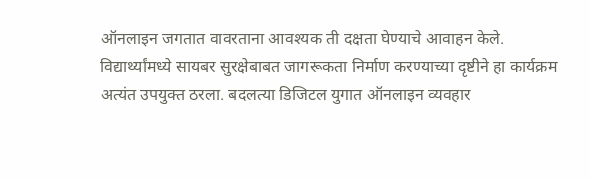ऑनलाइन जगतात वावरताना आवश्यक ती दक्षता घेण्याचे आवाहन केले.
विद्यार्थ्यांमध्ये सायबर सुरक्षेबाबत जागरूकता निर्माण करण्याच्या दृष्टीने हा कार्यक्रम अत्यंत उपयुक्त ठरला. बदलत्या डिजिटल युगात ऑनलाइन व्यवहार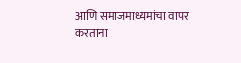आणि समाजमाध्यमांचा वापर करताना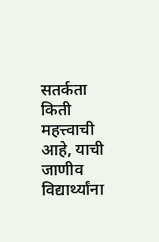सतर्कता किती महत्त्वाची आहे, याची जाणीव विद्यार्थ्यांना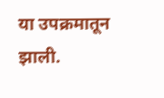या उपक्रमातून झाली.